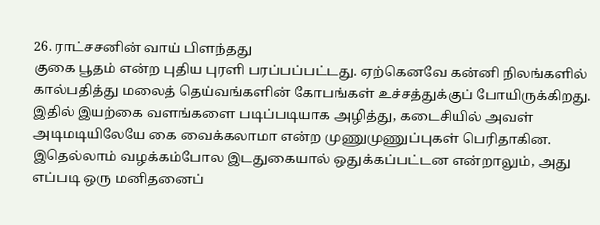26. ராட்சசனின் வாய் பிளந்தது
குகை பூதம் என்ற புதிய புரளி பரப்பப்பட்டது. ஏற்கெனவே கன்னி நிலங்களில் கால்பதித்து மலைத் தெய்வங்களின் கோபங்கள் உச்சத்துக்குப் போயிருக்கிறது. இதில் இயற்கை வளங்களை படிப்படியாக அழித்து, கடைசியில் அவள் அடிமடியிலேயே கை வைக்கலாமா என்ற முணுமுணுப்புகள் பெரிதாகின. இதெல்லாம் வழக்கம்போல இடதுகையால் ஒதுக்கப்பட்டன என்றாலும், அது எப்படி ஒரு மனிதனைப்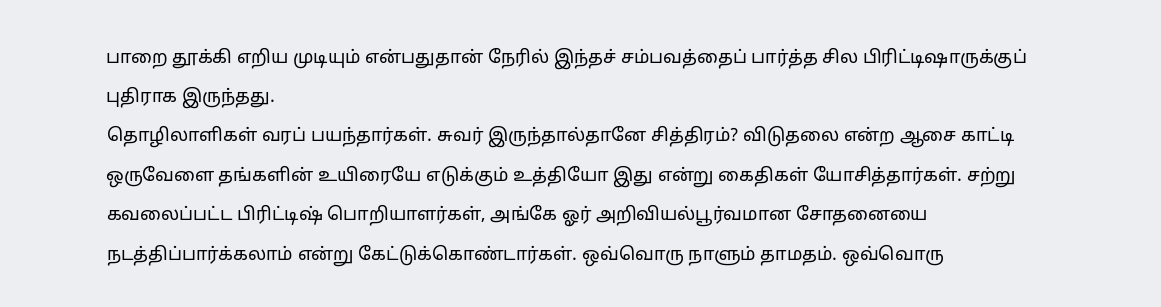பாறை தூக்கி எறிய முடியும் என்பதுதான் நேரில் இந்தச் சம்பவத்தைப் பார்த்த சில பிரிட்டிஷாருக்குப் புதிராக இருந்தது.
தொழிலாளிகள் வரப் பயந்தார்கள். சுவர் இருந்தால்தானே சித்திரம்? விடுதலை என்ற ஆசை காட்டி ஒருவேளை தங்களின் உயிரையே எடுக்கும் உத்தியோ இது என்று கைதிகள் யோசித்தார்கள். சற்று கவலைப்பட்ட பிரிட்டிஷ் பொறியாளர்கள், அங்கே ஓர் அறிவியல்பூர்வமான சோதனையை நடத்திப்பார்க்கலாம் என்று கேட்டுக்கொண்டார்கள். ஒவ்வொரு நாளும் தாமதம். ஒவ்வொரு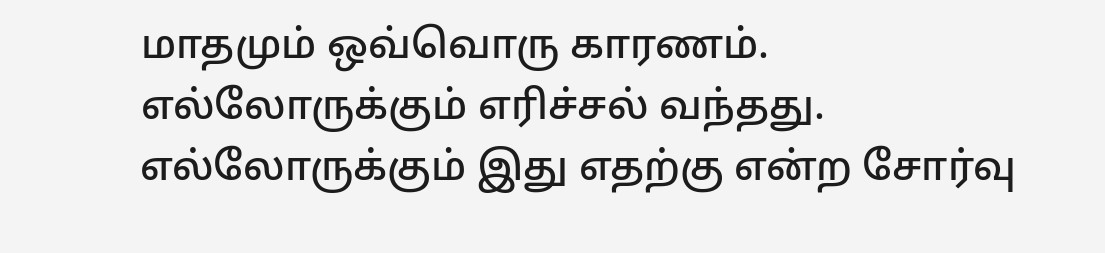மாதமும் ஒவ்வொரு காரணம். எல்லோருக்கும் எரிச்சல் வந்தது. எல்லோருக்கும் இது எதற்கு என்ற சோர்வு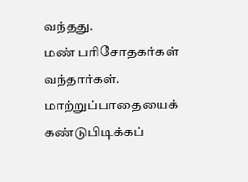வந்தது.
மண் பரிசோதகர்கள் வந்தார்கள். மாற்றுப்பாதையைக் கண்டுபிடிக்கப்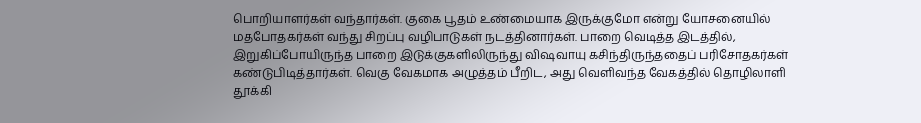பொறியாளர்கள் வந்தார்கள். குகை பூதம் உண்மையாக இருக்குமோ என்று யோசனையில் மதபோதகர்கள் வந்து சிறப்பு வழிபாடுகள் நடத்தினார்கள். பாறை வெடித்த இடத்தில், இறுகிப்போயிருந்த பாறை இடுக்குகளிலிருந்து விஷவாயு கசிந்திருந்ததைப் பரிசோதகர்கள் கண்டுபிடித்தார்கள். வெகு வேகமாக அழுத்தம் பீறிட, அது வெளிவந்த வேகத்தில் தொழிலாளி தூக்கி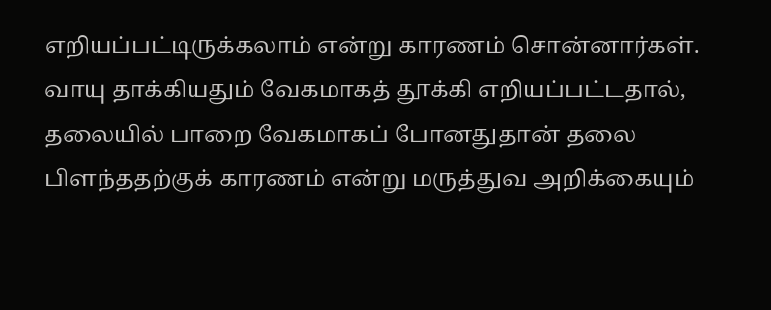எறியப்பட்டிருக்கலாம் என்று காரணம் சொன்னார்கள். வாயு தாக்கியதும் வேகமாகத் தூக்கி எறியப்பட்டதால், தலையில் பாறை வேகமாகப் போனதுதான் தலை பிளந்ததற்குக் காரணம் என்று மருத்துவ அறிக்கையும்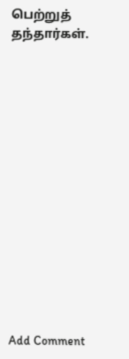பெற்றுத் தந்தார்கள்.















Add Comment